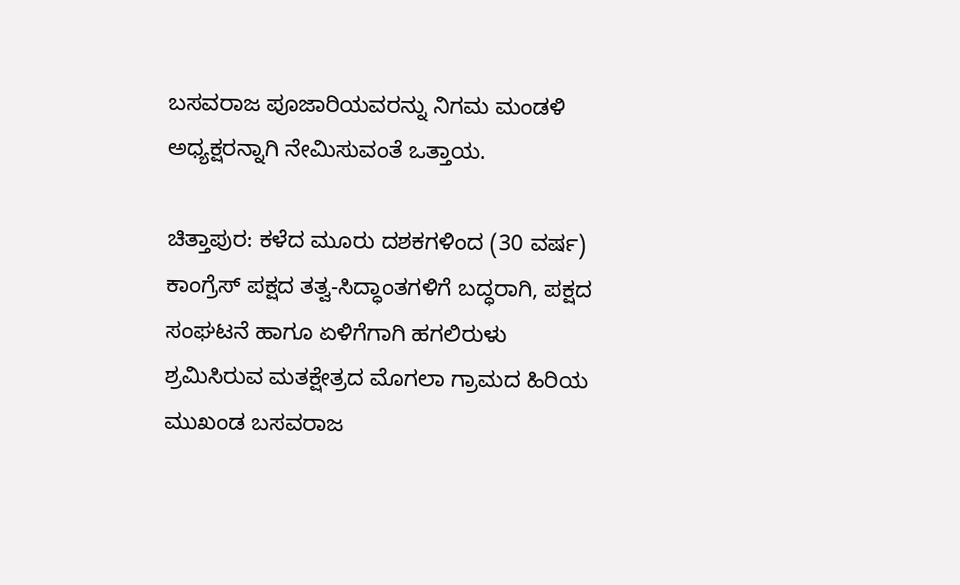ಬಸವರಾಜ ಪೂಜಾರಿಯವರನ್ನು ನಿಗಮ ಮಂಡಳಿ ಅಧ್ಯಕ್ಷರನ್ನಾಗಿ ನೇಮಿಸುವಂತೆ ಒತ್ತಾಯ.

ಚಿತ್ತಾಪುರ: ಕಳೆದ ಮೂರು ದಶಕಗಳಿಂದ (30 ವರ್ಷ) ಕಾಂಗ್ರೆಸ್ ಪಕ್ಷದ ತತ್ವ-ಸಿದ್ಧಾಂತಗಳಿಗೆ ಬದ್ಧರಾಗಿ, ಪಕ್ಷದ ಸಂಘಟನೆ ಹಾಗೂ ಏಳಿಗೆಗಾಗಿ ಹಗಲಿರುಳು ಶ್ರಮಿಸಿರುವ ಮತಕ್ಷೇತ್ರದ ಮೊಗಲಾ ಗ್ರಾಮದ ಹಿರಿಯ ಮುಖಂಡ ಬಸವರಾಜ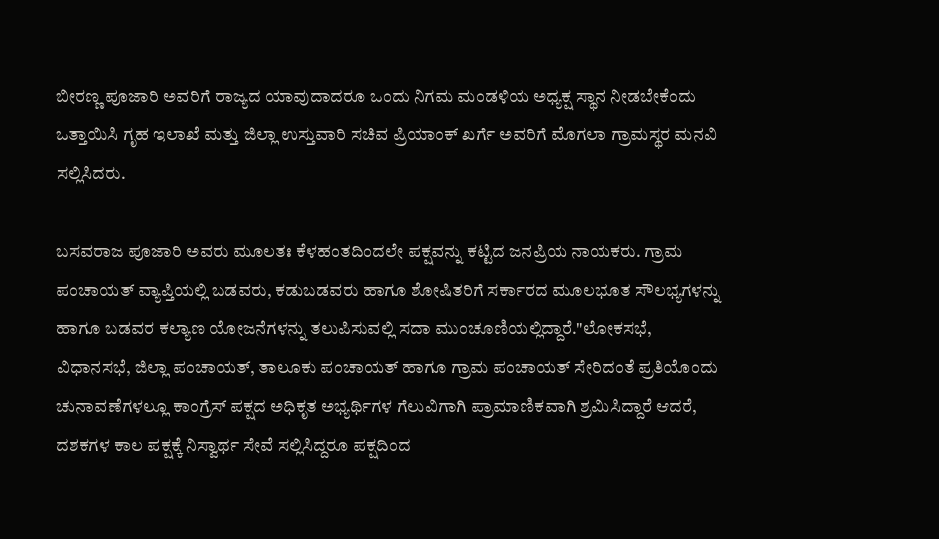ಬೀರಣ್ಣ ಪೂಜಾರಿ ಅವರಿಗೆ ರಾಜ್ಯದ ಯಾವುದಾದರೂ ಒಂದು ನಿಗಮ ಮಂಡಳಿಯ ಅಧ್ಯಕ್ಷ ಸ್ಥಾನ ನೀಡಬೇಕೆಂದು ಒತ್ತಾಯಿಸಿ ಗೃಹ ಇಲಾಖೆ ಮತ್ತು ಜಿಲ್ಲಾ ಉಸ್ತುವಾರಿ ಸಚಿವ ಪ್ರಿಯಾಂಕ್ ಖರ್ಗೆ ಅವರಿಗೆ ಮೊಗಲಾ ಗ್ರಾಮಸ್ಥರ ಮನವಿ ಸಲ್ಲಿಸಿದರು.

ಬಸವರಾಜ ಪೂಜಾರಿ ಅವರು ಮೂಲತಃ ಕೆಳಹಂತದಿಂದಲೇ ಪಕ್ಷವನ್ನು ಕಟ್ಟಿದ ಜನಪ್ರಿಯ ನಾಯಕರು. ಗ್ರಾಮ ಪಂಚಾಯತ್ ವ್ಯಾಪ್ತಿಯಲ್ಲಿ ಬಡವರು, ಕಡುಬಡವರು ಹಾಗೂ ಶೋಷಿತರಿಗೆ ಸರ್ಕಾರದ ಮೂಲಭೂತ ಸೌಲಭ್ಯಗಳನ್ನು ಹಾಗೂ ಬಡವರ ಕಲ್ಯಾಣ ಯೋಜನೆಗಳನ್ನು ತಲುಪಿಸುವಲ್ಲಿ ಸದಾ ಮುಂಚೂಣಿಯಲ್ಲಿದ್ದಾರೆ."ಲೋಕಸಭೆ, ವಿಧಾನಸಭೆ, ಜಿಲ್ಲಾ ಪಂಚಾಯತ್, ತಾಲೂಕು ಪಂಚಾಯತ್ ಹಾಗೂ ಗ್ರಾಮ ಪಂಚಾಯತ್ ಸೇರಿದಂತೆ ಪ್ರತಿಯೊಂದು ಚುನಾವಣೆಗಳಲ್ಲೂ ಕಾಂಗ್ರೆಸ್ ಪಕ್ಷದ ಅಧಿಕೃತ ಅಭ್ಯರ್ಥಿಗಳ ಗೆಲುವಿಗಾಗಿ ಪ್ರಾಮಾಣಿಕವಾಗಿ ಶ್ರಮಿಸಿದ್ದಾರೆ ಆದರೆ, ದಶಕಗಳ ಕಾಲ ಪಕ್ಷಕ್ಕೆ ನಿಸ್ವಾರ್ಥ ಸೇವೆ ಸಲ್ಲಿಸಿದ್ದರೂ ಪಕ್ಷದಿಂದ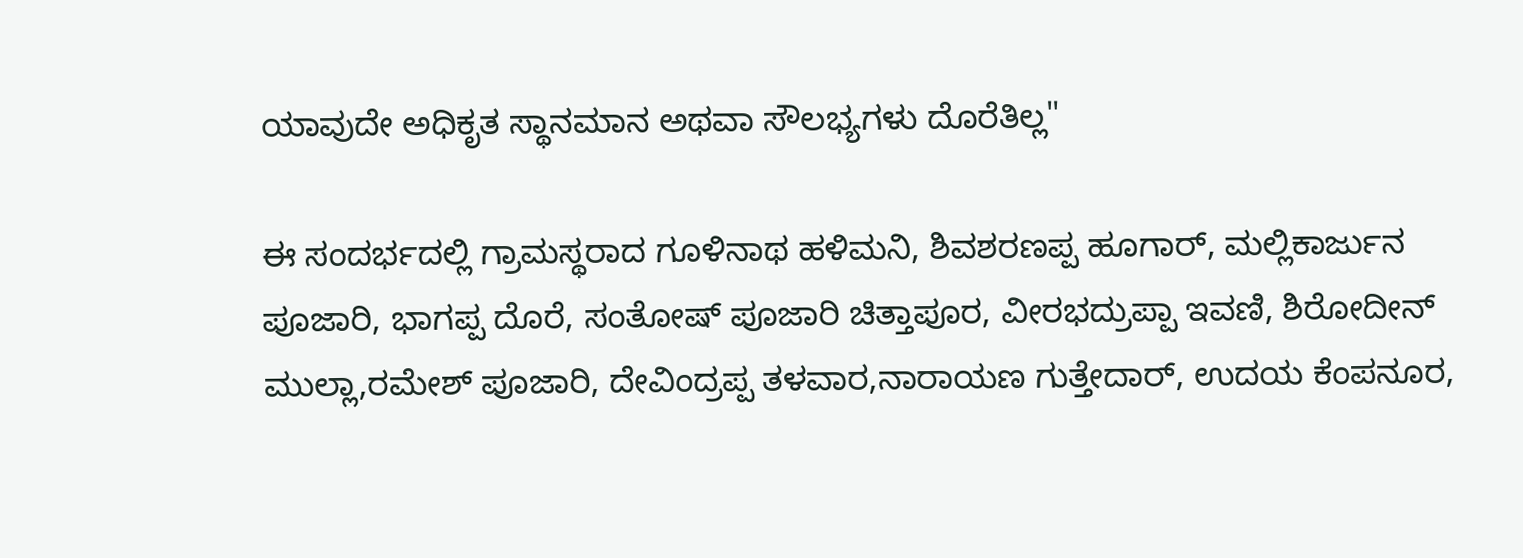ಯಾವುದೇ ಅಧಿಕೃತ ಸ್ಥಾನಮಾನ ಅಥವಾ ಸೌಲಭ್ಯಗಳು ದೊರೆತಿಲ್ಲ"

ಈ ಸಂದರ್ಭದಲ್ಲಿ ಗ್ರಾಮಸ್ಥರಾದ ಗೂಳಿನಾಥ ಹಳಿಮನಿ, ಶಿವಶರಣಪ್ಪ ಹೂಗಾರ್, ಮಲ್ಲಿಕಾರ್ಜುನ ಪೂಜಾರಿ, ಭಾಗಪ್ಪ ದೊರೆ, ಸಂತೋಷ್ ಪೂಜಾರಿ ಚಿತ್ತಾಪೂರ, ವೀರಭದ್ರುಪ್ಪಾ ಇವಣಿ, ಶಿರೋದೀನ್ ಮುಲ್ಲಾ,ರಮೇಶ್ ಪೂಜಾರಿ, ದೇವಿಂದ್ರಪ್ಪ ತಳವಾರ,ನಾರಾಯಣ ಗುತ್ತೇದಾರ್, ಉದಯ ಕೆಂಪನೂರ,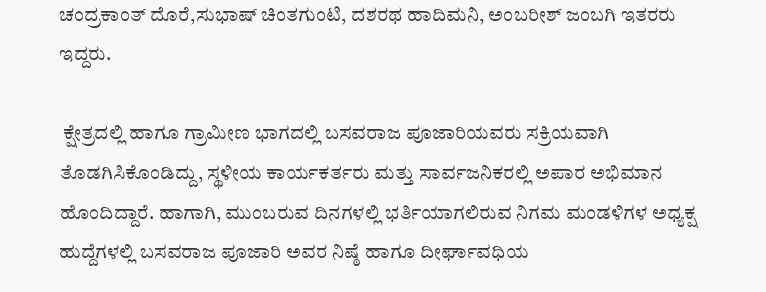ಚಂದ್ರಕಾಂತ್ ದೊರೆ,ಸುಭಾಷ್ ಚಿಂತಗುಂಟಿ, ದಶರಥ ಹಾದಿಮನಿ, ಅಂಬರೀಶ್ ಜಂಬಗಿ ಇತರರು ಇದ್ದರು.

 ಕ್ಷೇತ್ರದಲ್ಲಿ ಹಾಗೂ ಗ್ರಾಮೀಣ ಭಾಗದಲ್ಲಿ ಬಸವರಾಜ ಪೂಜಾರಿಯವರು ಸಕ್ರಿಯವಾಗಿ ತೊಡಗಿಸಿಕೊಂಡಿದ್ದು, ಸ್ಥಳೀಯ ಕಾರ್ಯಕರ್ತರು ಮತ್ತು ಸಾರ್ವಜನಿಕರಲ್ಲಿ ಅಪಾರ ಅಭಿಮಾನ ಹೊಂದಿದ್ದಾರೆ. ಹಾಗಾಗಿ, ಮುಂಬರುವ ದಿನಗಳಲ್ಲಿ ಭರ್ತಿಯಾಗಲಿರುವ ನಿಗಮ ಮಂಡಳಿಗಳ ಅಧ್ಯಕ್ಷ ಹುದ್ದೆಗಳಲ್ಲಿ ಬಸವರಾಜ ಪೂಜಾರಿ ಅವರ ನಿಷ್ಠೆ ಹಾಗೂ ದೀರ್ಘಾವಧಿಯ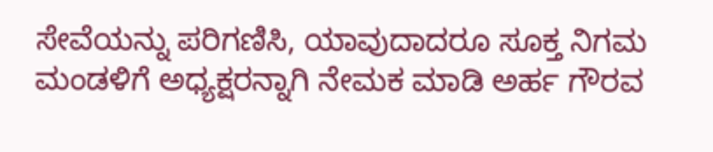ಸೇವೆಯನ್ನು ಪರಿಗಣಿಸಿ, ಯಾವುದಾದರೂ ಸೂಕ್ತ ನಿಗಮ ಮಂಡಳಿಗೆ ಅಧ್ಯಕ್ಷರನ್ನಾಗಿ ನೇಮಕ ಮಾಡಿ ಅರ್ಹ ಗೌರವ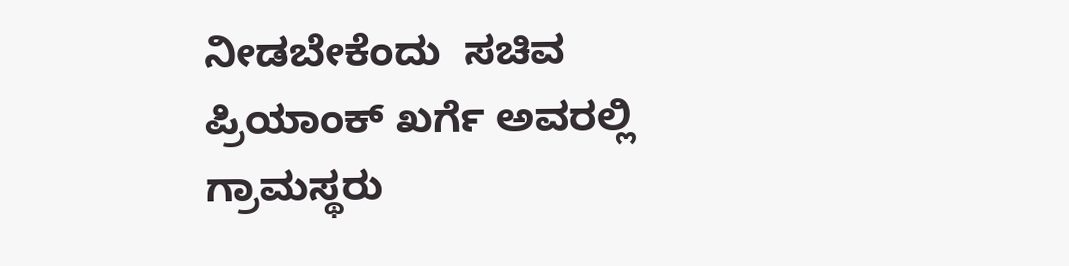ನೀಡಬೇಕೆಂದು  ಸಚಿವ ಪ್ರಿಯಾಂಕ್ ಖರ್ಗೆ ಅವರಲ್ಲಿ ಗ್ರಾಮಸ್ಥರು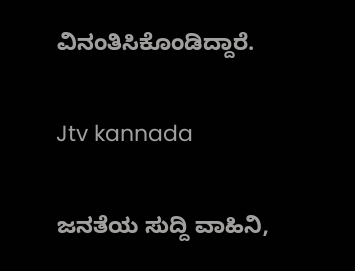ವಿನಂತಿಸಿಕೊಂಡಿದ್ದಾರೆ.

Jtv kannada

ಜನತೆಯ ಸುದ್ದಿ ವಾಹಿನಿ,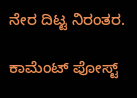ನೇರ ದಿಟ್ಟ ನಿರಂತರ.

ಕಾಮೆಂಟ್‌‌ ಪೋಸ್ಟ್‌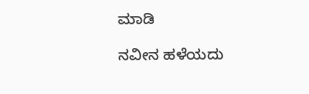ಮಾಡಿ

ನವೀನ ಹಳೆಯದು